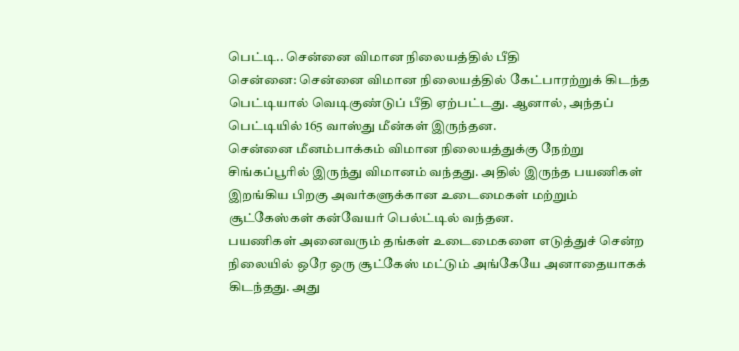பெட்டி.. சென்னை விமான நிலையத்தில் பீதி
சென்னை: சென்னை விமான நிலையத்தில் கேட்பாரற்றுக் கிடந்த பெட்டியால் வெடிகுண்டுப் பீதி ஏற்பட்டது. ஆனால், அந்தப் பெட்டியில் 165 வாஸ்து மீன்கள் இருந்தன.
சென்னை மீனம்பாக்கம் விமான நிலையத்துக்கு நேற்று சிங்கப்பூரில் இருந்து விமானம் வந்தது. அதில் இருந்த பயணிகள் இறங்கிய பிறகு அவர்களுக்கான உடைமைகள் மற்றும் சூட்கேஸ்கள் கன்வேயர் பெல்ட்டில் வந்தன.
பயணிகள் அனைவரும் தங்கள் உடைமைகளை எடுத்துச் சென்ற நிலையில் ஒரே ஒரு சூட்கேஸ் மட்டும் அங்கேயே அனாதையாகக் கிடந்தது. அது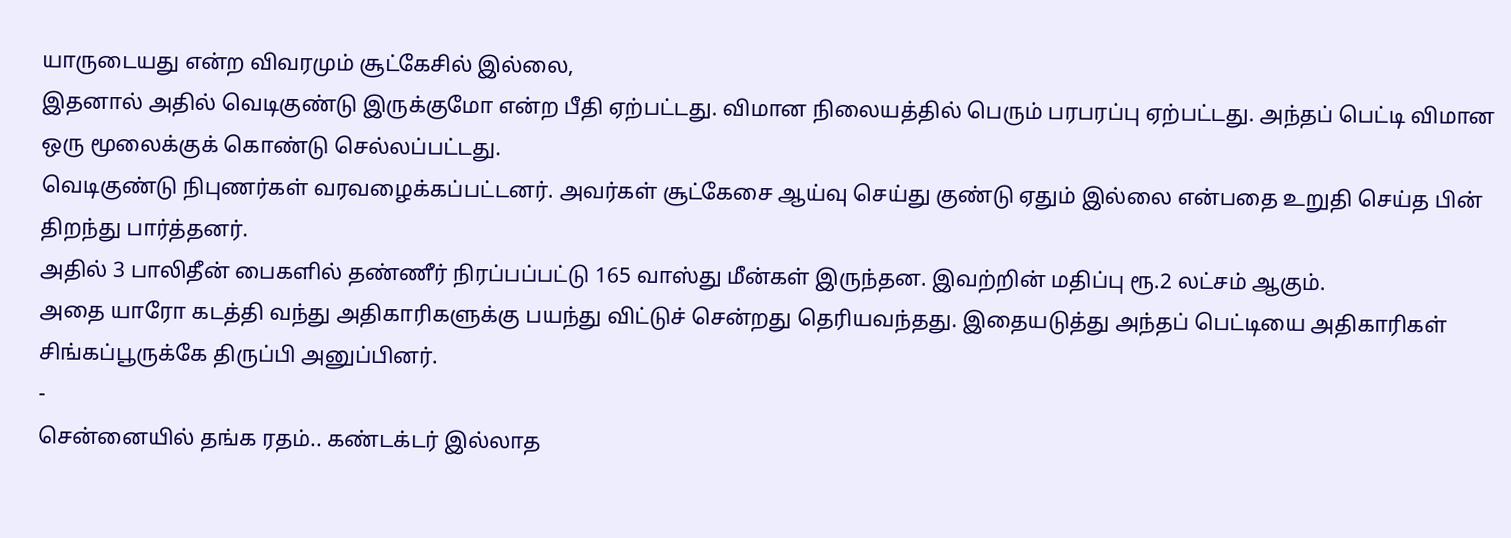யாருடையது என்ற விவரமும் சூட்கேசில் இல்லை,
இதனால் அதில் வெடிகுண்டு இருக்குமோ என்ற பீதி ஏற்பட்டது. விமான நிலையத்தில் பெரும் பரபரப்பு ஏற்பட்டது. அந்தப் பெட்டி விமான ஒரு மூலைக்குக் கொண்டு செல்லப்பட்டது.
வெடிகுண்டு நிபுணர்கள் வரவழைக்கப்பட்டனர். அவர்கள் சூட்கேசை ஆய்வு செய்து குண்டு ஏதும் இல்லை என்பதை உறுதி செய்த பின் திறந்து பார்த்தனர்.
அதில் 3 பாலிதீன் பைகளில் தண்ணீர் நிரப்பப்பட்டு 165 வாஸ்து மீன்கள் இருந்தன. இவற்றின் மதிப்பு ரூ.2 லட்சம் ஆகும்.
அதை யாரோ கடத்தி வந்து அதிகாரிகளுக்கு பயந்து விட்டுச் சென்றது தெரியவந்தது. இதையடுத்து அந்தப் பெட்டியை அதிகாரிகள் சிங்கப்பூருக்கே திருப்பி அனுப்பினர்.
-
சென்னையில் தங்க ரதம்.. கண்டக்டர் இல்லாத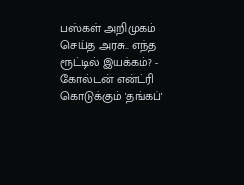பஸ்கள் அறிமுகம் செய்த அரசு.. எந்த ரூட்டில் இயக்கம்? -
கோல்டன் என்ட்ரி கொடுக்கும் 'தங்கப்'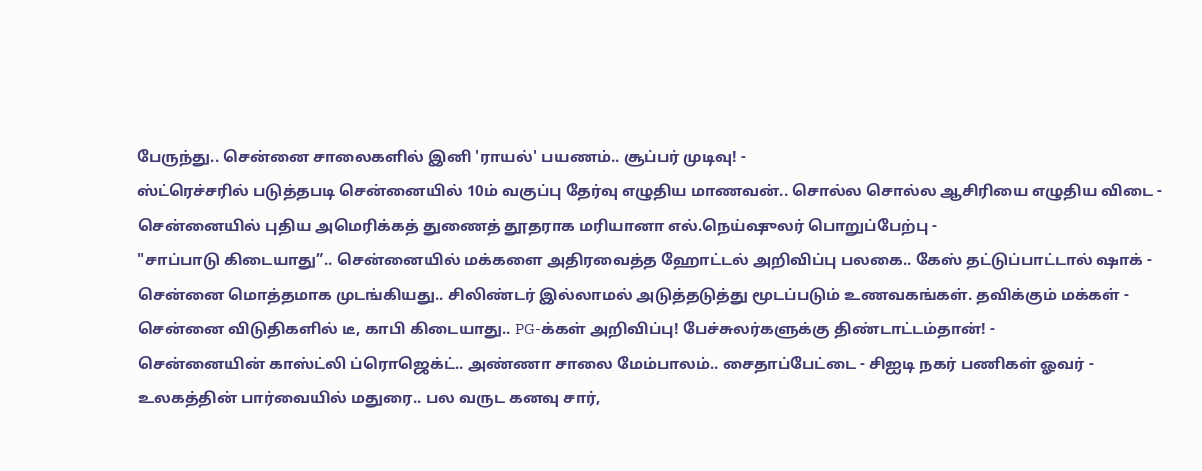பேருந்து.. சென்னை சாலைகளில் இனி 'ராயல்' பயணம்.. சூப்பர் முடிவு! -
ஸ்ட்ரெச்சரில் படுத்தபடி சென்னையில் 10ம் வகுப்பு தேர்வு எழுதிய மாணவன்.. சொல்ல சொல்ல ஆசிரியை எழுதிய விடை -
சென்னையில் புதிய அமெரிக்கத் துணைத் தூதராக மரியானா எல்.நெய்ஷுலர் பொறுப்பேற்பு -
"சாப்பாடு கிடையாது”.. சென்னையில் மக்களை அதிரவைத்த ஹோட்டல் அறிவிப்பு பலகை.. கேஸ் தட்டுப்பாட்டால் ஷாக் -
சென்னை மொத்தமாக முடங்கியது.. சிலிண்டர் இல்லாமல் அடுத்தடுத்து மூடப்படும் உணவகங்கள். தவிக்கும் மக்கள் -
சென்னை விடுதிகளில் டீ, காபி கிடையாது.. PG-க்கள் அறிவிப்பு! பேச்சுலர்களுக்கு திண்டாட்டம்தான்! -
சென்னையின் காஸ்ட்லி ப்ரொஜெக்ட்.. அண்ணா சாலை மேம்பாலம்.. சைதாப்பேட்டை - சிஐடி நகர் பணிகள் ஓவர் -
உலகத்தின் பார்வையில் மதுரை.. பல வருட கனவு சார்,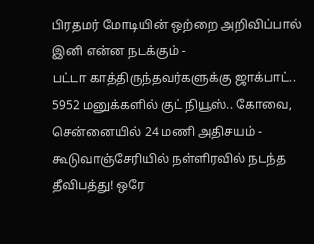பிரதமர் மோடியின் ஒற்றை அறிவிப்பால் இனி என்ன நடக்கும் -
பட்டா காத்திருந்தவர்களுக்கு ஜாக்பாட்.. 5952 மனுக்களில் குட் நியூஸ்.. கோவை, சென்னையில் 24 மணி அதிசயம் -
கூடுவாஞ்சேரியில் நள்ளிரவில் நடந்த தீவிபத்து! ஒரே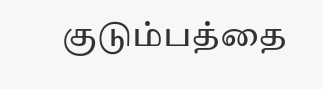குடும்பத்தை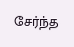சேர்ந்த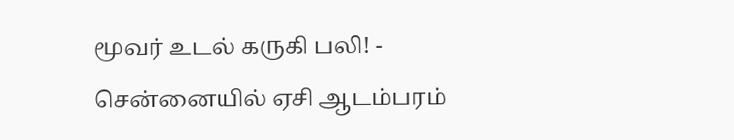மூவர் உடல் கருகி பலி! -
சென்னையில் ஏசி ஆடம்பரம்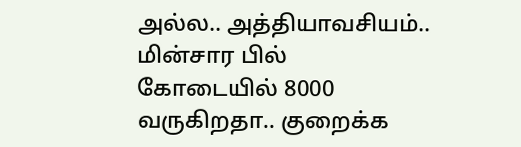அல்ல.. அத்தியாவசியம்.. மின்சார பில் கோடையில் 8000 வருகிறதா.. குறைக்க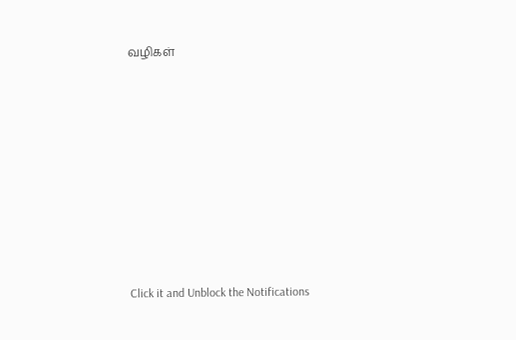வழிகள்












Click it and Unblock the Notifications